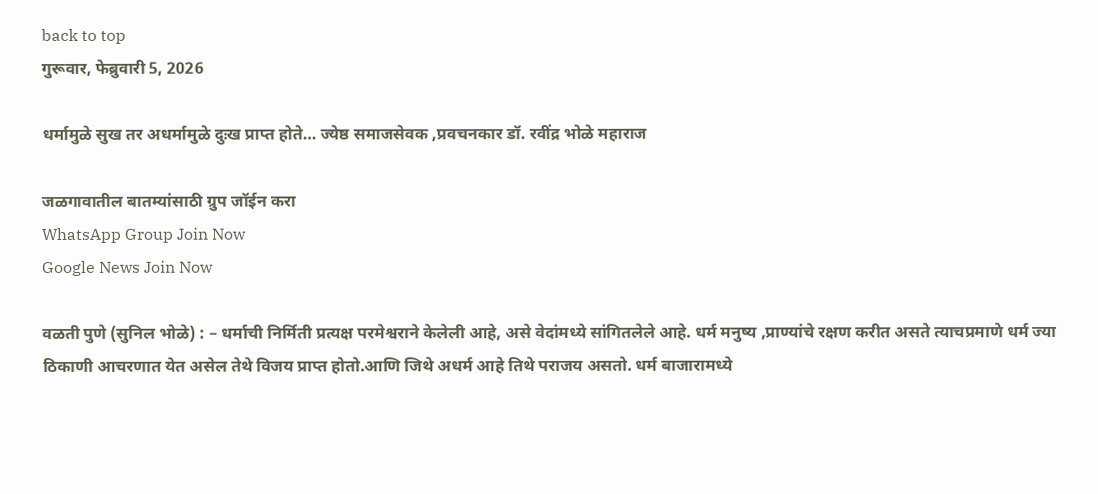back to top
गुरूवार, फेब्रुवारी 5, 2026

धर्मामुळे सुख तर अधर्मामुळे दुःख प्राप्त होते… ज्येष्ठ समाजसेवक ,प्रवचनकार डॉ. रवींद्र भोळे महाराज

जळगावातील बातम्यांसाठी ग्रुप जॉईन करा
WhatsApp Group Join Now
Google News Join Now

वळती पुणे (सुनिल भोळे) : – धर्माची निर्मिती प्रत्यक्ष परमेश्वराने केलेली आहे, असे वेदांमध्ये सांगितलेले आहे. धर्म मनुष्य ,प्राण्यांचे रक्षण करीत असते त्याचप्रमाणे धर्म ज्या ठिकाणी आचरणात येत असेल तेथे विजय प्राप्त होतो.आणि जिथे अधर्म आहे तिथे पराजय असतो. धर्म बाजारामध्ये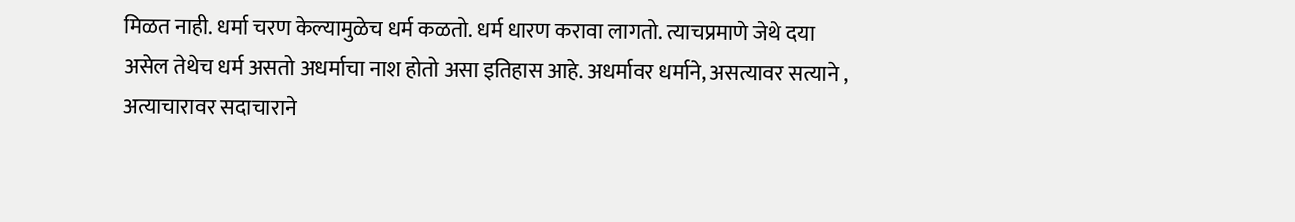मिळत नाही. धर्मा चरण केल्यामुळेच धर्म कळतो. धर्म धारण करावा लागतो. त्याचप्रमाणे जेथे दया असेल तेथेच धर्म असतो अधर्माचा नाश होतो असा इतिहास आहे. अधर्मावर धर्माने, असत्यावर सत्याने , अत्याचारावर सदाचाराने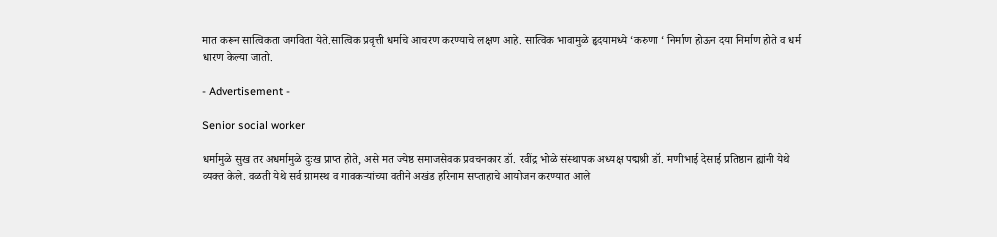मात करून सात्विकता जगविता येते.सात्विक प्रवृत्ती धर्माचे आचरण करण्याचे लक्षण आहे. सात्विक भावामुळे हृदयामध्ये ‘करुणा ‘ निर्माण होऊन दया निर्माण होते व धर्म धारण केल्या जातो.

- Advertisement -

Senior social worker

धर्मामुळे सुख तर अधर्मामुळे दुःख प्राप्त होते, असे मत ज्येष्ठ समाजसेवक प्रवचनकार डॉ. रवींद्र भोळे संस्थापक अध्यक्ष पद्मश्री डॉ. मणीभाई देसाई प्रतिष्ठान ह्यांनी येथे व्यक्त केले. वळती येथे सर्व ग्रामस्थ व गावकऱ्यांच्या वतीने अखंड हरिनाम सप्ताहाचे आयोजन करण्यात आले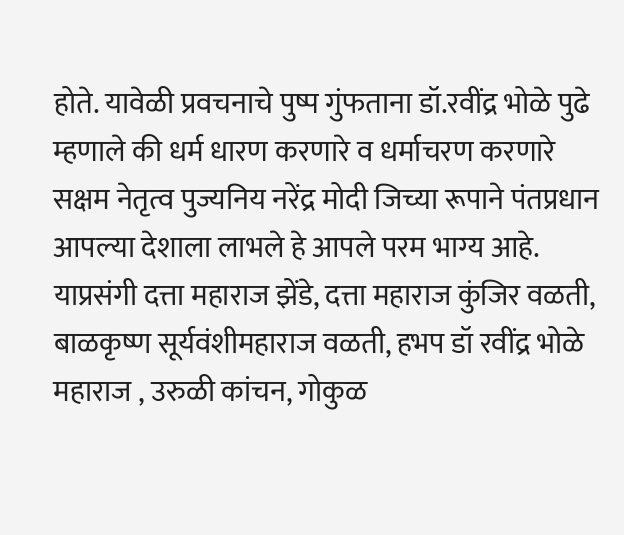होते. यावेळी प्रवचनाचे पुष्प गुंफताना डॉ.रवींद्र भोळे पुढे म्हणाले की धर्म धारण करणारे व धर्माचरण करणारे सक्षम नेतृत्व पुज्यनिय नरेंद्र मोदी जिच्या रूपाने पंतप्रधान आपल्या देशाला लाभले हे आपले परम भाग्य आहे. याप्रसंगी दत्ता महाराज झेंडे, दत्ता महाराज कुंजिर वळती, बाळकृष्ण सूर्यवंशीमहाराज वळती, हभप डॉ रवींद्र भोळे महाराज , उरुळी कांचन, गोकुळ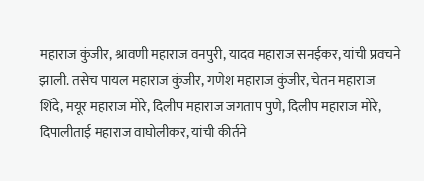महाराज कुंजीर, श्रावणी महाराज वनपुरी, यादव महाराज सनईकर, यांची प्रवचने झाली. तसेच पायल महाराज कुंजीर, गणेश महाराज कुंजीर, चेतन महाराज शिंदे, मयूर महाराज मोरे, दिलीप महाराज जगताप पुणे, दिलीप महाराज मोरे, दिपालीताई महाराज वाघोलीकर, यांची कीर्तने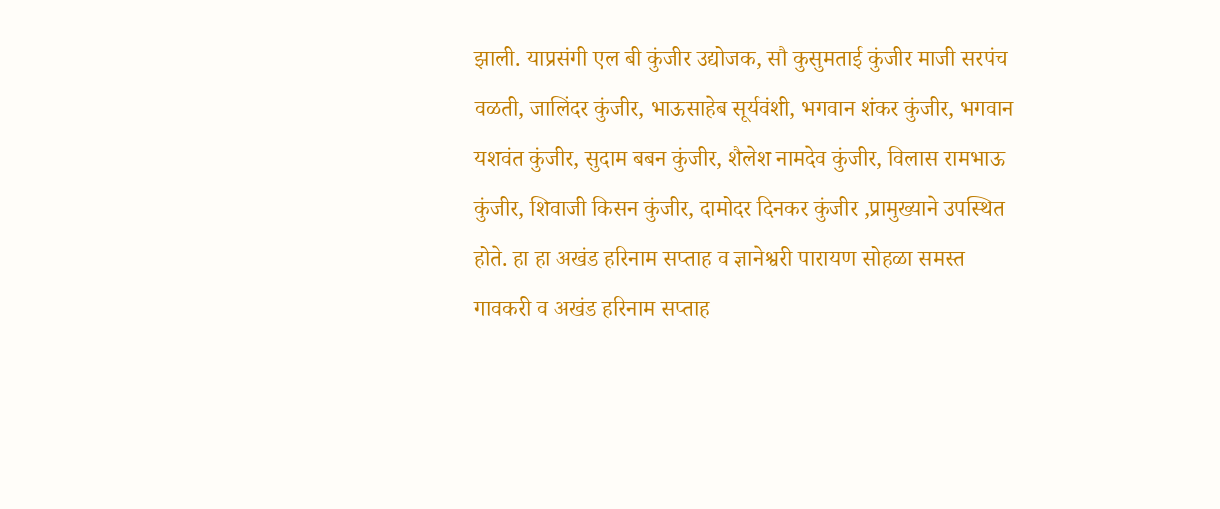झाली. याप्रसंगी एल बी कुंजीर उद्योजक, सौ कुसुमताई कुंजीर माजी सरपंच वळती, जालिंदर कुंजीर, भाऊसाहेब सूर्यवंशी, भगवान शंकर कुंजीर, भगवान यशवंत कुंजीर, सुदाम बबन कुंजीर, शैलेश नामदेव कुंजीर, विलास रामभाऊ कुंजीर, शिवाजी किसन कुंजीर, दामोदर दिनकर कुंजीर ,प्रामुख्याने उपस्थित होते. हा हा अखंड हरिनाम सप्ताह व ज्ञानेश्वरी पारायण सोहळा समस्त गावकरी व अखंड हरिनाम सप्ताह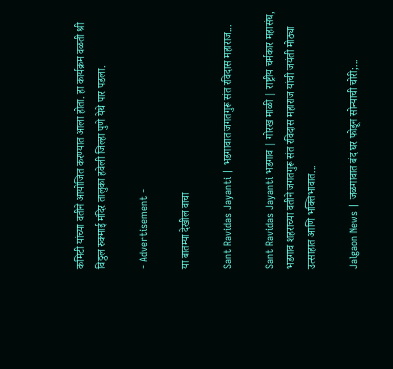कमिटी यांच्या वतीने आयोजित करण्यात आला होता. हा कार्यक्रम वळती श्री विठ्ठल रुक्माई मंदिर तालुका हवेली जिल्हा पुणे येथे पार पडला.

- Advertisement -

या बातम्या देखील वाचा

Sant Ravidas Jayanti | भडगावात जगतगुरू संत रविदास महाराज...

Sant Ravidas Jayanti भडगाव | गोरख माळी | राष्ट्रीय चर्मकार महासंघ, भडगाव शहराच्या वतीने जगतगुरू संत रविदास महाराज यांची जयंती मोठ्या उत्साहात आणि भक्तिभावात...

Jalgaon News | जळगावात बंद घर फोडून सोन्याची चोरी;...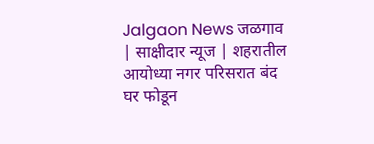Jalgaon News जळगाव | साक्षीदार न्यूज | शहरातील आयोध्या नगर परिसरात बंद घर फोडून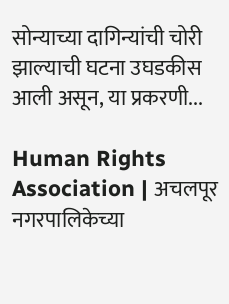सोन्याच्या दागिन्यांची चोरी झाल्याची घटना उघडकीस आली असून, या प्रकरणी...

Human Rights Association | अचलपूर नगरपालिकेच्या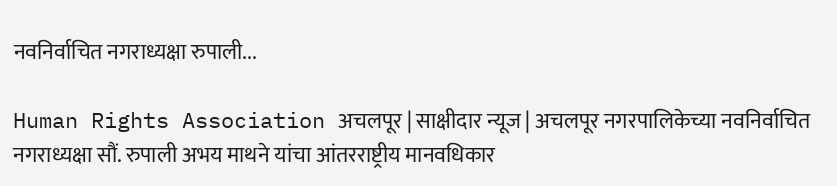नवनिर्वाचित नगराध्यक्षा रुपाली...

Human Rights Association अचलपूर | साक्षीदार न्यूज | अचलपूर नगरपालिकेच्या नवनिर्वाचित नगराध्यक्षा सौं. रुपाली अभय माथने यांचा आंतरराष्ट्रीय मानवधिकार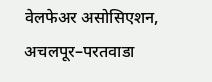वेलफेअर असोसिएशन, अचलपूर–परतवाडा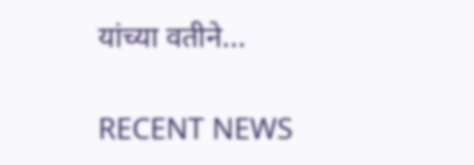यांच्या वतीने...

RECENT NEWS